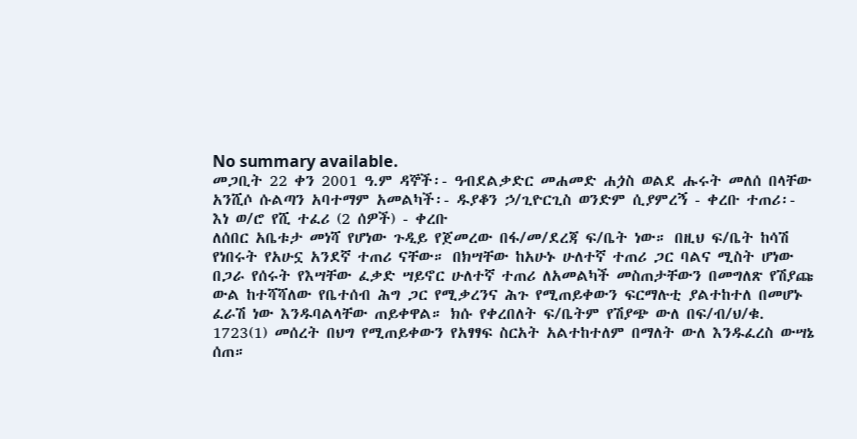No summary available.
መጋቢት 22 ቀን 2001 ዓ.ም ዳኞች፡- ዓብደልቃድር መሐመድ ሐጏስ ወልደ ሑሩት መለሰ በላቸው አንሺሶ ሱልጣን አባተማም አመልካች፡- ዱያቆን ኃ/ጊዮርጊስ ወንድም ሲያምረኝ - ቀረቡ ተጠሪ፡- እነ ወ/ሮ የሺ ተፈሪ (2 ሰዎች) - ቀረቡ
ለሰበር አቤቱታ መነሻ የሆነው ጉዲይ የጀመረው በፋ/መ/ደረጃ ፍ/ቤት ነው። በዚህ ፍ/ቤት ከሳሽ የነበሩት የአሁኗ አንደኛ ተጠሪ ናቸው። በክሣቸው ከአሁኑ ሁለተኛ ተጠሪ ጋር ባልና ሚስት ሆነው በጋራ የሰሩት የእሣቸው ፈቃድ ሣይኖር ሁለተኛ ተጠሪ ለአመልካች መስጠታቸውን በመግለጽ የሽያጩ ውል ከተሻሻለው የቤተሰብ ሕግ ጋር የሚቃረንና ሕጉ የሚጠይቀውን ፍርማሉቲ ያልተከተለ በመሆኑ ፈራሽ ነው እንዱባልላቸው ጠይቀዋል። ክሱ የቀረበለት ፍ/ቤትም የሽያጭ ውለ በፍ/ብ/ህ/ቁ. 1723(1) መሰረት በህግ የሚጠይቀውን የአፃፃፍ ስርአት አልተከተለም በማለት ውለ እንዱፈረስ ውሣኔ ሰጠ።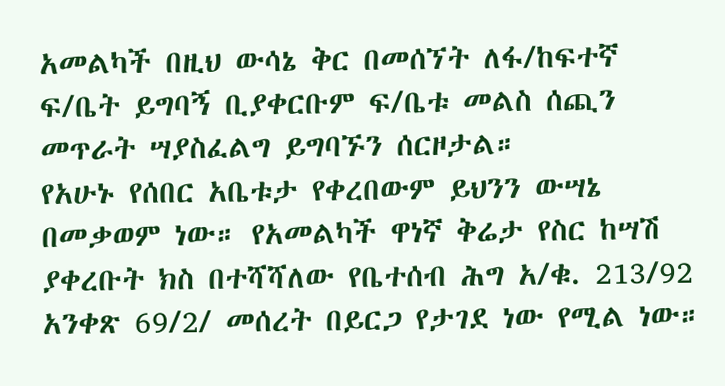አመልካች በዚህ ውሳኔ ቅር በመሰኘት ለፋ/ከፍተኛ ፍ/ቤት ይግባኝ ቢያቀርቡም ፍ/ቤቱ መልስ ሰጪን መጥራት ሣያስፈልግ ይግባኙን ሰርዞታል።
የአሁኑ የሰበር አቤቱታ የቀረበውም ይህንን ውሣኔ በመቃወም ነው። የአመልካች ዋነኛ ቅሬታ የስር ከሣሽ ያቀረቡት ክስ በተሻሻለው የቤተሰብ ሕግ አ/ቁ. 213/92 አንቀጽ 69/2/ መሰረት በይርጋ የታገደ ነው የሚል ነው።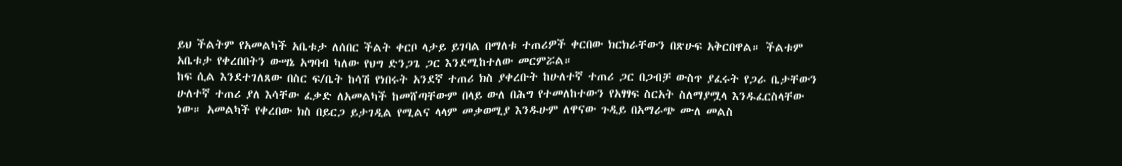ይህ ችልትም የአመልካች አቤቱታ ለሰበር ችልት ቀርቦ ላታይ ይገባል በማለቱ ተጠሪዎች ቀርበው ክርክራቸውን በጽሁፍ አቅርበዋል። ችልቱም አቤቱታ የቀረበበትን ውሣኔ አግባብ ካለው የህግ ድንጋጌ ጋር እንደሚከተለው መርምሯል።
ከፍ ሲል እንደተገለጸው በስር ፍ/ቤት ከሳሽ የነበሩት አንደኛ ተጠሪ ክስ ያቀረቡት ከሁለተኛ ተጠሪ ጋር በጋብቻ ውስጥ ያፈሩት የጋራ ቤታቸውን ሁለተኛ ተጠሪ ያለ እሳቸው ፈቃድ ለአመልካች ከመሸጣቸውም በላይ ውለ በሕግ የተመለከተውን የአፃፃፍ ስርአት ስለማያሟላ እንዱፈርስላቸው ነው። አመልካች የቀረበው ክስ በይርጋ ይታገዲል የሚልና ላላም መቃወሚያ እንዱሁም ለዋናው ጉዲይ በአማራጭ ሙለ መልስ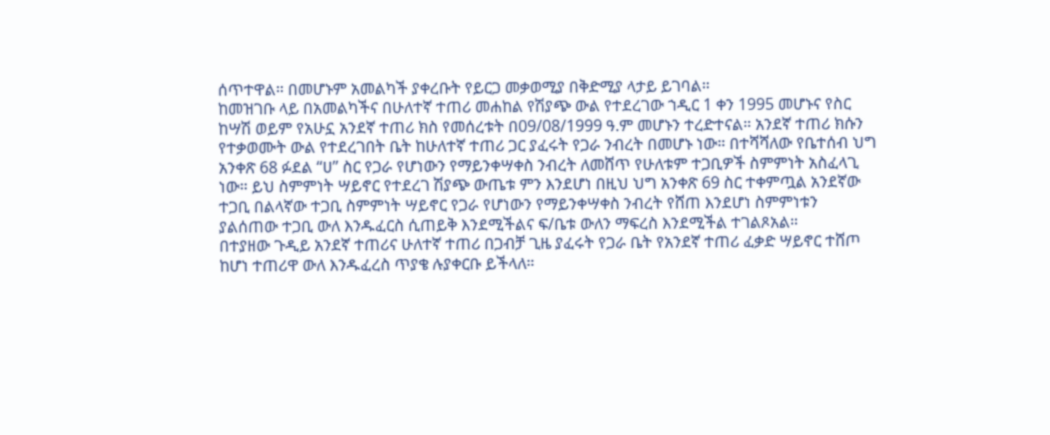ሰጥተዋል። በመሆኑም አመልካች ያቀረቡት የይርጋ መቃወሚያ በቅድሚያ ላታይ ይገባል።
ከመዝገቡ ላይ በአመልካችና በሁለተኛ ተጠሪ መሐከል የሽያጭ ውል የተደረገው ኀዲር 1 ቀን 1995 መሆኑና የስር ከሣሽ ወይም የአሁኗ አንደኛ ተጠሪ ክስ የመሰረቱት በ09/08/1999 ዓ.ም መሆኑን ተረድተናል። አንደኛ ተጠሪ ክሱን የተቃወሙት ውል የተደረገበት ቤት ከሁለተኛ ተጠሪ ጋር ያፈሩት የጋራ ንብረት በመሆኑ ነው። በተሻሻለው የቤተሰብ ህግ አንቀጽ 68 ፉደል “ሀ” ስር የጋራ የሆነውን የማይንቀሣቀስ ንብረት ለመሸጥ የሁለቱም ተጋቢዎች ስምምነት አስፈላጊ ነው። ይህ ስምምነት ሣይኖር የተደረገ ሽያጭ ውጤቱ ምን እንደሆነ በዚህ ህግ አንቀጽ 69 ስር ተቀምጧል አንደኛው ተጋቢ በልላኛው ተጋቢ ስምምነት ሣይኖር የጋራ የሆነውን የማይንቀሣቀስ ንብረት የሸጠ እንደሆነ ስምምነቱን ያልሰጠው ተጋቢ ውለ እንዱፈርስ ሲጠይቅ እንደሚችልና ፍ/ቤቱ ውለን ማፍረስ እንደሚችል ተገልጾአል።
በተያዘው ጉዲይ አንደኛ ተጠሪና ሁለተኛ ተጠሪ በጋብቻ ጊዜ ያፈሩት የጋራ ቤት የአንደኛ ተጠሪ ፈቃድ ሣይኖር ተሸጦ ከሆነ ተጠሪዋ ውለ እንዱፈረስ ጥያቄ ሉያቀርቡ ይችላለ።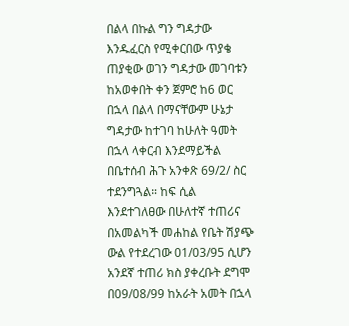በልላ በኩል ግን ግዳታው እንዱፈርስ የሚቀርበው ጥያቄ ጠያቂው ወገን ግዳታው መገባቱን ከአወቀበት ቀን ጀምሮ ከ6 ወር በኋላ በልላ በማናቸውም ሁኔታ ግዳታው ከተገባ ከሁለት ዓመት በኋላ ላቀርብ እንደማይችል በቤተሰብ ሕጉ አንቀጽ 69/2/ ስር ተደንግጓል። ከፍ ሲል እንደተገለፀው በሁለተኛ ተጠሪና በአመልካች መሐከል የቤት ሽያጭ ውል የተደረገው 01/03/95 ሲሆን አንደኛ ተጠሪ ክስ ያቀረቡት ደግሞ በ09/08/99 ከአራት አመት በኋላ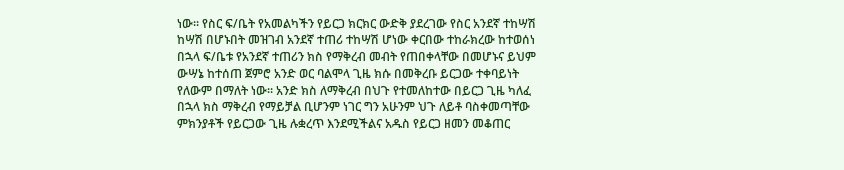ነው። የስር ፍ/ቤት የአመልካችን የይርጋ ክርክር ውድቅ ያደረገው የስር አንደኛ ተከሣሽ ከሣሽ በሆኑበት መዝገብ አንደኛ ተጠሪ ተከሣሽ ሆነው ቀርበው ተከራክረው ከተወሰነ በኋላ ፍ/ቤቱ የአንደኛ ተጠሪን ክስ የማቅረብ መብት የጠበቀላቸው በመሆኑና ይህም ውሣኔ ከተሰጠ ጀምሮ አንድ ወር ባልሞላ ጊዜ ክሱ በመቅረቡ ይርጋው ተቀባይነት የለውም በማለት ነው። አንድ ክስ ለማቅረብ በህጉ የተመለከተው በይርጋ ጊዜ ካለፈ በኋላ ክስ ማቅረብ የማይቻል ቢሆንም ነገር ግን አሁንም ህጉ ለይቶ ባስቀመጣቸው ምክንያቶች የይርጋው ጊዜ ሉቋረጥ እንደሚችልና አዱስ የይርጋ ዘመን መቆጠር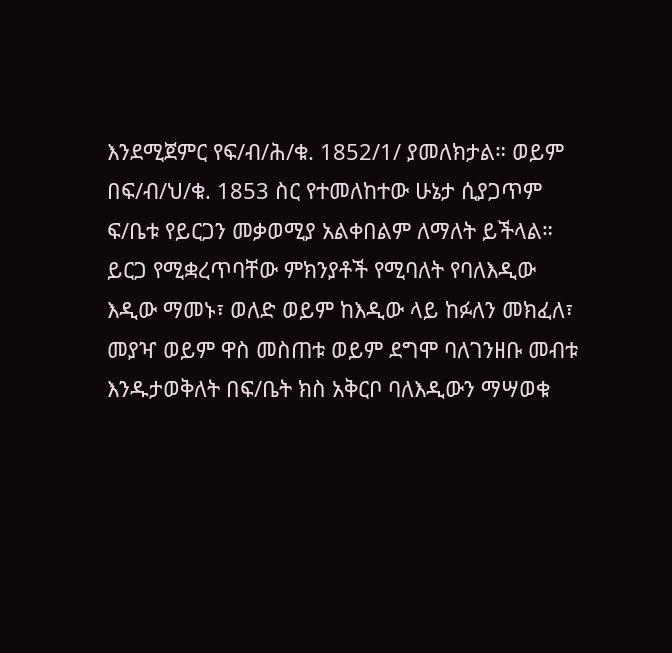እንደሚጀምር የፍ/ብ/ሕ/ቁ. 1852/1/ ያመለክታል። ወይም በፍ/ብ/ህ/ቁ. 1853 ስር የተመለከተው ሁኔታ ሲያጋጥም ፍ/ቤቱ የይርጋን መቃወሚያ አልቀበልም ለማለት ይችላል። ይርጋ የሚቋረጥባቸው ምክንያቶች የሚባለት የባለእዲው እዲው ማመኑ፣ ወለድ ወይም ከእዲው ላይ ከፉለን መክፈለ፣ መያዣ ወይም ዋስ መስጠቱ ወይም ደግሞ ባለገንዘቡ መብቱ እንዱታወቅለት በፍ/ቤት ክስ አቅርቦ ባለእዲውን ማሣወቁ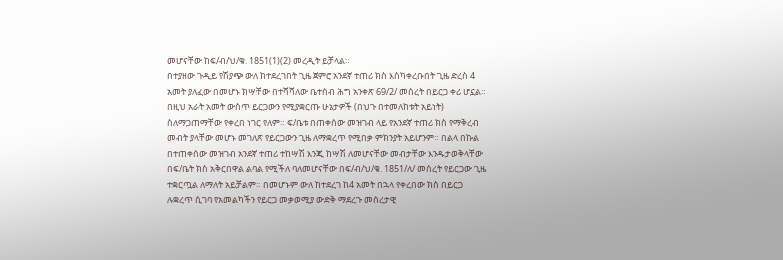መሆናቸው ከፍ/ብ/ህ/ቁ. 1851(1)(2) መረዲት ይቻላል።
በተያዘው ጉዲይ የሽያጭ ውለ ከተደረገበት ጊዜ ጀምሮ አንደኛ ተጠሪ ክስ እስካቀረቡበት ጊዜ ድረስ 4 አመት ያለፈው በመሆኑ ክሣቸው በተሻሻለው ቤተሰብ ሕግ አንቀጽ 69/2/ መሰረት በይርጋ ቀሪ ሆኗል። በዚህ አራት አመት ውስጥ ይርጋውን የሚያቋርጡ ሁኔታዎች (በህጉ በተመለከቱት አይነት) ስለማጋጠማቸው የቀረበ ነገር የለም። ፍ/ቤቱ በጠቀሰው መዝገብ ላይ የአንደኛ ተጠሪ ክስ የማቅረብ መብት ያላቸው መሆኑ መገለጽ የይርጋውን ጊዜ ለማቋረጥ የሚበቃ ምክንያት አይሆንም። በልላ በኩል በተጠቀሰው መዝገብ አንደኛ ተጠሪ ተከሣሽ እንጂ ከሣሽ ለመሆናቸው መብታቸው እንዱታወቅላቸው በፍ/ቤት ክስ አቅርበዋል ልባል የሚችለ ባለመሆናቸው በፍ/ብ/ህ/ቁ. 1851/ለ/ መሰረት የይርጋው ጊዜ ተቋርጧል ለማለት አይቻልም። በመሆኑም ውለ ከተደረገ ከ4 አመት በኋላ የቀረበው ክስ በይርጋ ሉቋረጥ ሲገባ የአመልካችን የይርጋ መቃወሚያ ውድቅ ማደረጉ መሰረታዊ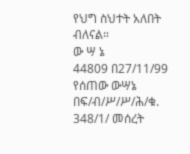የህግ ስህተት አለበት ብለናል።
ው ሣ ኔ
44809 በ27/11/99 የሰጠው ውሣኔ በፍ/ብ/ሥ/ሥ/ሕ/ቁ. 348/1/ መሰረት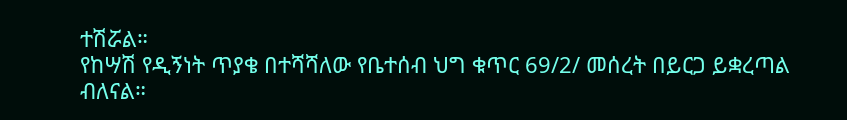ተሽሯል።
የከሣሽ የዲኝነት ጥያቄ በተሻሻለው የቤተሰብ ህግ ቁጥር 69/2/ መሰረት በይርጋ ይቋረጣል ብለናል።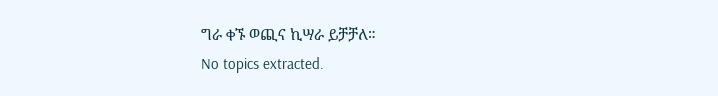ግራ ቀኙ ወጪና ኪሣራ ይቻቻለ።
No topics extracted.